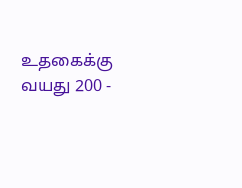உதகைக்கு வயது 200 -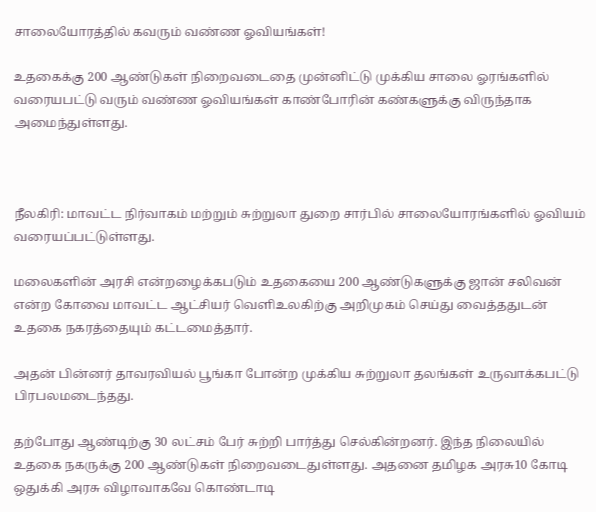சாலையோரத்தில் கவரும் வண்ண ஓவியங்கள்!

உதகைக்கு 200 ஆண்டுகள் நிறைவடைதை முன்னிட்டு முக்கிய சாலை ஓரங்களில் வரையபட்டு வரும் வண்ண ஓவியங்கள் காண்போரின் கண்களுக்கு விருந்தாக அமைந்துள்ளது.



நீலகிரி: மாவட்ட நிர்வாகம் மற்றும் சுற்றுலா துறை சார்பில் சாலையோரங்களில் ஓவியம் வரையப்பட்டுள்ளது.

மலைகளின் அரசி என்றழைக்கபடும் உதகையை 200 ஆண்டுகளுக்கு ஜான் சலிவன் என்ற கோவை மாவட்ட ஆட்சியர் வெளிஉலகிற்கு அறிமுகம் செய்து வைத்ததுடன் உதகை நகரத்தையும் கட்டமைத்தார்.

அதன் பின்னர் தாவரவியல் பூங்கா போன்ற முக்கிய சுற்றுலா தலங்கள் உருவாக்கபட்டு பிரபலமடைந்தது.

தற்போது ஆண்டிற்கு 30 லட்சம் பேர் சுற்றி பார்த்து செல்கின்றனர். இந்த நிலையில் உதகை நகருக்கு 200 ஆண்டுகள் நிறைவடைதுள்ளது. அதனை தமிழக அரசு10 கோடி ஒதுக்கி அரசு விழாவாகவே கொண்டாடி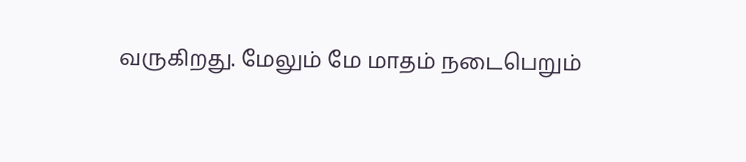வருகிறது. மேலும் மே மாதம் நடைபெறும்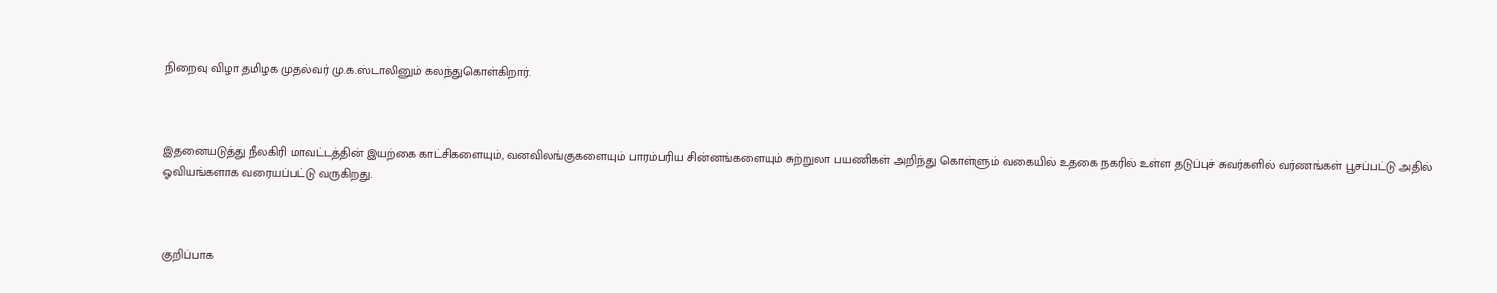நிறைவு விழா தமிழக முதல்வர் மு.க.ஸ்டாலினும் கலந்துகொள்கிறார்.



இதனையடுத்து நீலகிரி மாவட்டத்தின் இயற்கை காட்சிகளையும், வனவிலங்குகளையும் பாரம்பரிய சின்னங்களையும் சுற்றுலா பயணிகள் அறிந்து கொள்ளும் வகையில் உதகை நகரில் உள்ள தடுப்புச் சுவர்களில் வர்ணங்கள் பூசப்பட்டு அதில் ஓவியங்களாக வரையப்பட்டு வருகிறது.



குறிப்பாக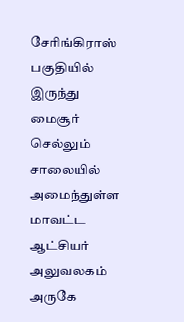சேரிங்கிராஸ் பகுதியில் இருந்து மைசூர் செல்லும் சாலையில் அமைந்துள்ள மாவட்ட ஆட்சியர் அலுவலகம் அருகே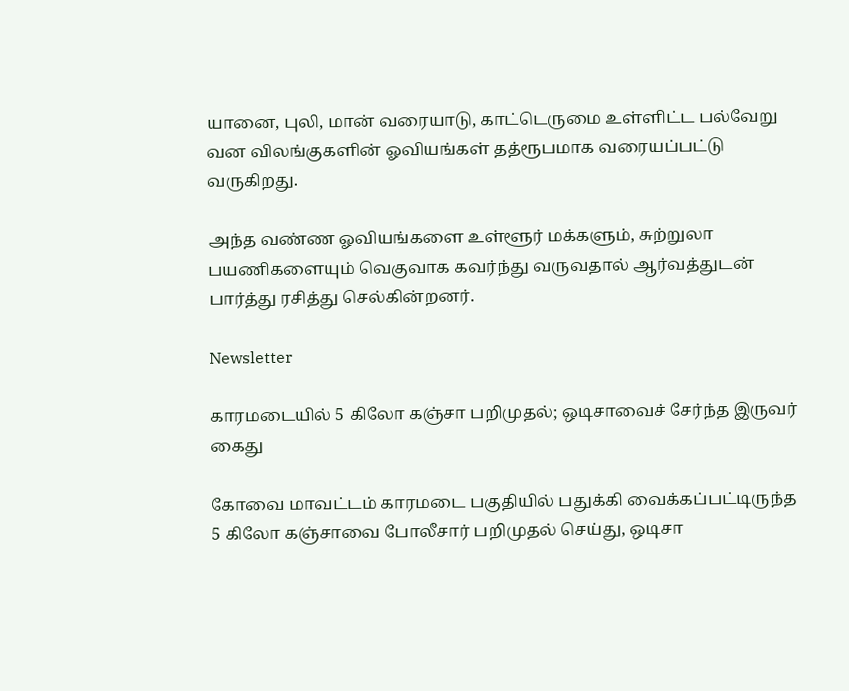யானை, புலி, மான் வரையாடு, காட்டெருமை உள்ளிட்ட பல்வேறு வன விலங்குகளின் ஓவியங்கள் தத்ரூபமாக வரையப்பட்டு வருகிறது.

அந்த வண்ண ஓவியங்களை உள்ளூர் மக்களும், சுற்றுலா பயணிகளையும் வெகுவாக கவர்ந்து வருவதால் ஆர்வத்துடன் பார்த்து ரசித்து செல்கின்றனர்.

Newsletter

காரமடையில் 5 கிலோ கஞ்சா பறிமுதல்; ஒடிசாவைச் சேர்ந்த இருவர் கைது

கோவை மாவட்டம் காரமடை பகுதியில் பதுக்கி வைக்கப்பட்டிருந்த 5 கிலோ கஞ்சாவை போலீசார் பறிமுதல் செய்து, ஒடிசா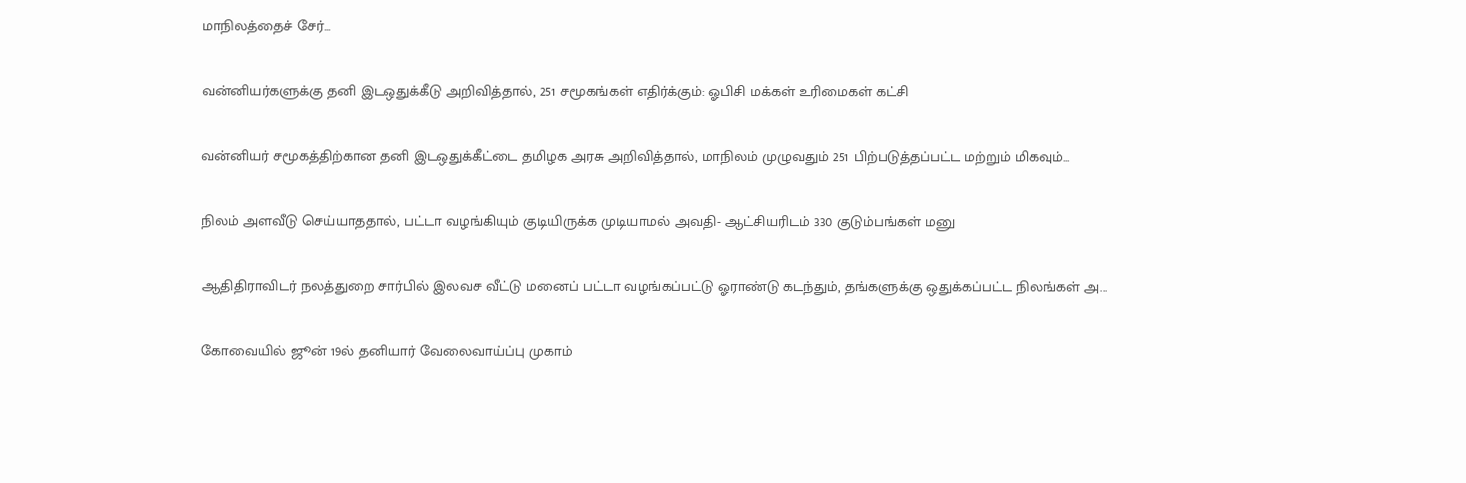மாநிலத்தைச் சேர்...

வன்னியர்களுக்கு தனி இடஒதுக்கீடு அறிவித்தால், 251 சமூகங்கள் எதிர்க்கும்: ஓபிசி மக்கள் உரிமைகள் கட்சி

வன்னியர் சமூகத்திற்கான தனி இடஒதுக்கீட்டை தமிழக அரசு அறிவித்தால், மாநிலம் முழுவதும் 251 பிற்படுத்தப்பட்ட மற்றும் மிகவும்...

நிலம் அளவீடு செய்யாததால், பட்டா வழங்கியும் குடியிருக்க முடியாமல் அவதி- ஆட்சியரிடம் 330 குடும்பங்கள் மனு

ஆதிதிராவிடர் நலத்துறை சார்பில் இலவச வீட்டு மனைப் பட்டா வழங்கப்பட்டு ஓராண்டு கடந்தும், தங்களுக்கு ஒதுக்கப்பட்ட நிலங்கள் அ...

கோவையில் ஜூன் 19ல் தனியார் வேலைவாய்ப்பு முகாம்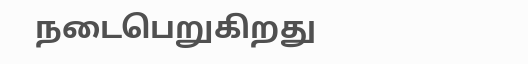நடைபெறுகிறது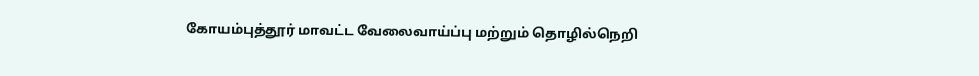கோயம்புத்தூர் மாவட்ட வேலைவாய்ப்பு மற்றும் தொழில்நெறி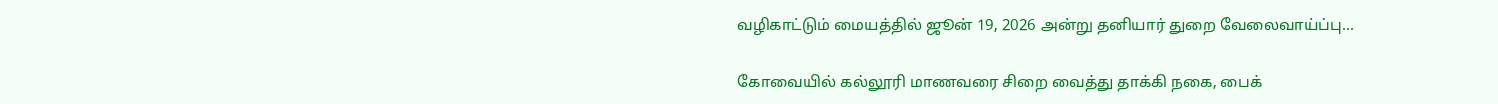வழிகாட்டும் மையத்தில் ஜூன் 19, 2026 அன்று தனியார் துறை வேலைவாய்ப்பு...

கோவையில் கல்லூரி மாணவரை சிறை வைத்து தாக்கி நகை, பைக்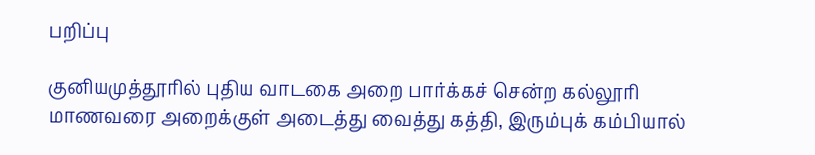பறிப்பு

குனியமுத்தூரில் புதிய வாடகை அறை பார்க்கச் சென்ற கல்லூரி மாணவரை அறைக்குள் அடைத்து வைத்து கத்தி, இரும்புக் கம்பியால்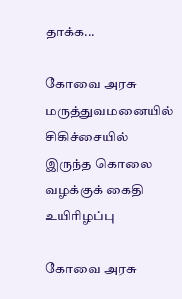தாக்க...

கோவை அரசு மருத்துவமனையில் சிகிச்சையில் இருந்த கொலை வழக்குக் கைதி உயிரிழப்பு

கோவை அரசு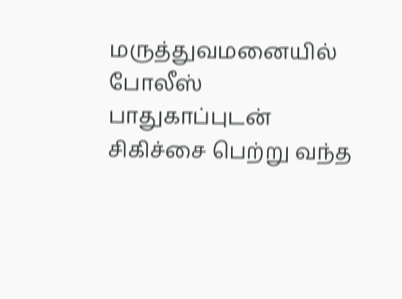மருத்துவமனையில் போலீஸ் பாதுகாப்புடன் சிகிச்சை பெற்று வந்த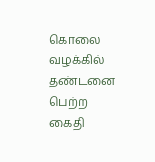கொலை வழக்கில் தண்டனை பெற்ற கைதி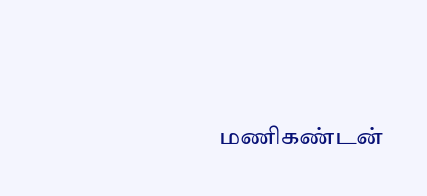மணிகண்டன்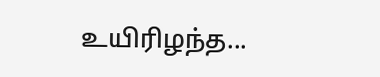உயிரிழந்த...